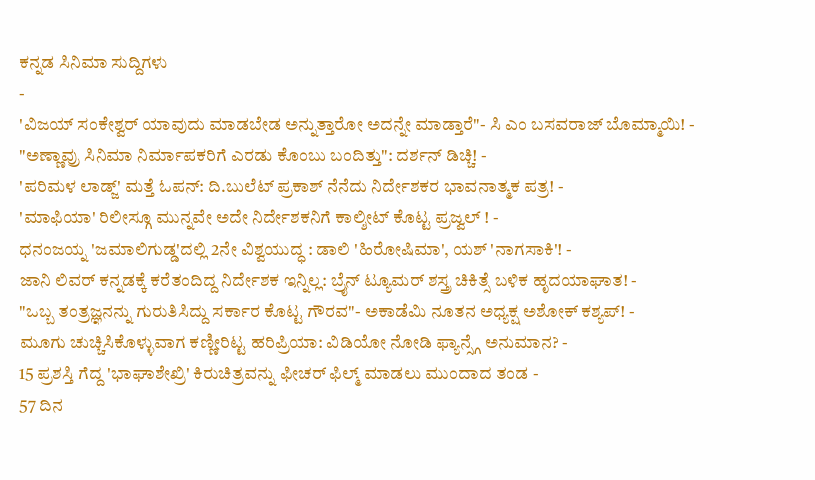ಕನ್ನಡ ಸಿನಿಮಾ ಸುದ್ದಿಗಳು
-
'ವಿಜಯ್ ಸಂಕೇಶ್ವರ್ ಯಾವುದು ಮಾಡಬೇಡ ಅನ್ನುತ್ತಾರೋ ಅದನ್ನೇ ಮಾಡ್ತಾರೆ"- ಸಿ ಎಂ ಬಸವರಾಜ್ ಬೊಮ್ಮಾಯಿ! -
"ಅಣ್ಣಾವ್ರು ಸಿನಿಮಾ ನಿರ್ಮಾಪಕರಿಗೆ ಎರಡು ಕೊಂಬು ಬಂದಿತ್ತು": ದರ್ಶನ್ ಡಿಚ್ಚಿ! -
'ಪರಿಮಳ ಲಾಡ್ಜ್' ಮತ್ತೆ ಓಪನ್: ದಿ.ಬುಲೆಟ್ ಪ್ರಕಾಶ್ ನೆನೆದು ನಿರ್ದೇಶಕರ ಭಾವನಾತ್ಮಕ ಪತ್ರ! -
'ಮಾಫಿಯಾ' ರಿಲೀಸ್ಗೂ ಮುನ್ನವೇ ಅದೇ ನಿರ್ದೇಶಕನಿಗೆ ಕಾಲ್ಶೀಟ್ ಕೊಟ್ಟ ಪ್ರಜ್ವಲ್ ! -
ಧನಂಜಯ್ನ 'ಜಮಾಲಿಗುಡ್ಡ'ದಲ್ಲಿ 2ನೇ ವಿಶ್ವಯುದ್ಧ : ಡಾಲಿ 'ಹಿರೋಷಿಮಾ', ಯಶ್ 'ನಾಗಸಾಕಿ'! -
ಜಾನಿ ಲಿವರ್ ಕನ್ನಡಕ್ಕೆ ಕರೆತಂದಿದ್ದ ನಿರ್ದೇಶಕ ಇನ್ನಿಲ್ಲ: ಬ್ರೈನ್ ಟ್ಯೂಮರ್ ಶಸ್ತ್ರ ಚಿಕಿತ್ಸೆ ಬಳಿಕ ಹೃದಯಾಘಾತ! -
"ಒಬ್ಬ ತಂತ್ರಜ್ಞನನ್ನು ಗುರುತಿಸಿದ್ದು ಸರ್ಕಾರ ಕೊಟ್ಟ ಗೌರವ"- ಅಕಾಡೆಮಿ ನೂತನ ಅಧ್ಯಕ್ಷ ಅಶೋಕ್ ಕಶ್ಯಪ್! -
ಮೂಗು ಚುಚ್ಚಿಸಿಕೊಳ್ಳುವಾಗ ಕಣ್ಣೀರಿಟ್ಟ ಹರಿಪ್ರಿಯಾ: ವಿಡಿಯೋ ನೋಡಿ ಫ್ಯಾನ್ಸ್ಗೆ ಅನುಮಾನ? -
15 ಪ್ರಶಸ್ತಿ ಗೆದ್ದ 'ಭಾಘಾಶೇಖ್ರಿ' ಕಿರುಚಿತ್ರವನ್ನು ಫೀಚರ್ ಫಿಲ್ಮ್ ಮಾಡಲು ಮುಂದಾದ ತಂಡ -
57 ದಿನ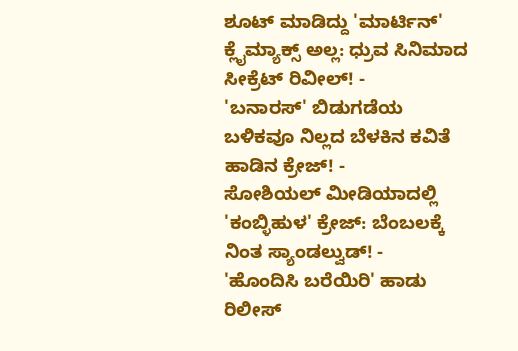ಶೂಟ್ ಮಾಡಿದ್ದು 'ಮಾರ್ಟಿನ್' ಕ್ಲೈಮ್ಯಾಕ್ಸ್ ಅಲ್ಲ: ಧ್ರುವ ಸಿನಿಮಾದ ಸೀಕ್ರೆಟ್ ರಿವೀಲ್! -
'ಬನಾರಸ್' ಬಿಡುಗಡೆಯ ಬಳಿಕವೂ ನಿಲ್ಲದ ಬೆಳಕಿನ ಕವಿತೆ ಹಾಡಿನ ಕ್ರೇಜ್! -
ಸೋಶಿಯಲ್ ಮೀಡಿಯಾದಲ್ಲಿ 'ಕಂಬ್ಳಿಹುಳ' ಕ್ರೇಜ್: ಬೆಂಬಲಕ್ಕೆ ನಿಂತ ಸ್ಯಾಂಡಲ್ವುಡ್! -
'ಹೊಂದಿಸಿ ಬರೆಯಿರಿ' ಹಾಡು ರಿಲೀಸ್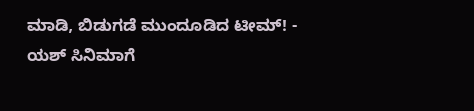ಮಾಡಿ, ಬಿಡುಗಡೆ ಮುಂದೂಡಿದ ಟೀಮ್! -
ಯಶ್ ಸಿನಿಮಾಗೆ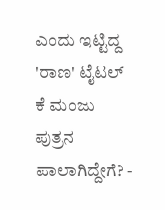ಎಂದು ಇಟ್ಟಿದ್ದ 'ರಾಣ' ಟೈಟಲ್ ಕೆ ಮಂಜು ಪುತ್ರನ ಪಾಲಾಗಿದ್ದೇಗೆ? -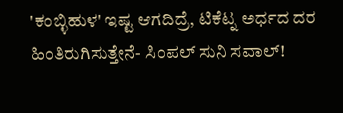'ಕಂಬ್ಳಿಹುಳ' ಇಷ್ಟ ಆಗದಿದ್ರೆ, ಟಿಕೆಟ್ನ ಅರ್ಧದ ದರ ಹಿಂತಿರುಗಿಸುತ್ತೇನೆ- ಸಿಂಪಲ್ ಸುನಿ ಸವಾಲ್!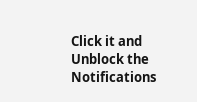Click it and Unblock the Notifications